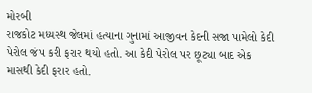મોરબી
રાજકોટ મધ્યસ્થ જેલમાં હત્યાના ગુનામાં આજીવન કેદની સજા પામેલો કેદી પેરોલ જંપ કરી ફરાર થયો હતો. આ કેદી પેરોલ પર છૂટ્યા બાદ એક માસથી કેદી ફરાર હતો.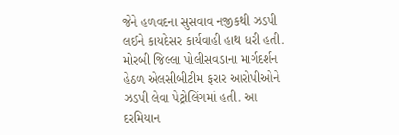જેને હળવદના સુસવાવ નજીકથી ઝડપી લઈને કાયદેસર કાર્યવાહી હાથ ધરી હતી. મોરબી જિલ્લા પોલીસવડાના માર્ગદર્શન હેઠળ એલસીબીટીમ ફરાર આરોપીઓને ઝડપી લેવા પેટ્રોલિંગમાં હતી. આ દરમિયાન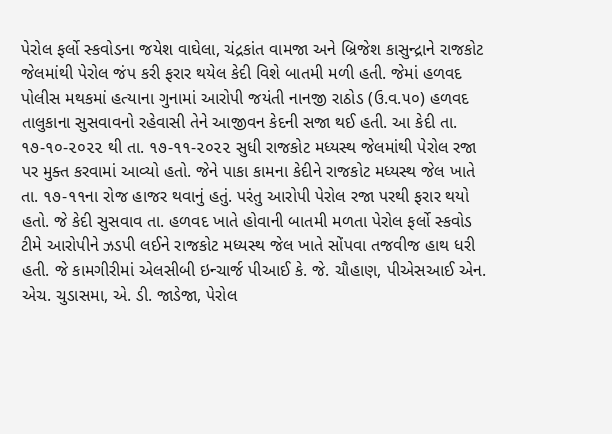પેરોલ ફર્લો સ્કવોડના જયેશ વાઘેલા, ચંદ્રકાંત વામજા અને બ્રિજેશ કાસુન્દ્રાને રાજકોટ જેલમાંથી પેરોલ જંપ કરી ફરાર થયેલ કેદી વિશે બાતમી મળી હતી. જેમાં હળવદ પોલીસ મથકમાં હત્યાના ગુનામાં આરોપી જયંતી નાનજી રાઠોડ (ઉ.વ.૫૦) હળવદ તાલુકાના સુસવાવનો રહેવાસી તેને આજીવન કેદની સજા થઈ હતી. આ કેદી તા. ૧૭-૧૦-૨૦૨૨ થી તા. ૧૭-૧૧-૨૦૨૨ સુધી રાજકોટ મધ્યસ્થ જેલમાંથી પેરોલ રજા પર મુક્ત કરવામાં આવ્યો હતો. જેને પાકા કામના કેદીને રાજકોટ મધ્યસ્થ જેલ ખાતે તા. ૧૭-૧૧ના રોજ હાજર થવાનું હતું. પરંતુ આરોપી પેરોલ રજા પરથી ફરાર થયો હતો. જે કેદી સુસવાવ તા. હળવદ ખાતે હોવાની બાતમી મળતા પેરોલ ફર્લો સ્કવોડ ટીમે આરોપીને ઝડપી લઈને રાજકોટ મધ્યસ્થ જેલ ખાતે સોંપવા તજવીજ હાથ ધરી હતી. જે કામગીરીમાં એલસીબી ઇન્ચાર્જ પીઆઈ કે. જે. ચૌહાણ, પીએસઆઈ એન. એચ. ચુડાસમા, એ. ડી. જાડેજા, પેરોલ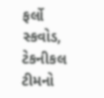ફર્લો સ્કવોડ, ટેકનીકલ ટીમનો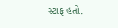સ્ટાફ હતો.